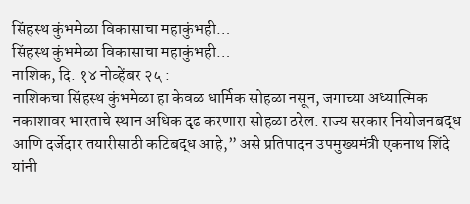सिंहस्थ कुंभमेळा विकासाचा महाकुंभही…
सिंहस्थ कुंभमेळा विकासाचा महाकुंभही…
नाशिक, दि. १४ नोव्हेंबर २५ :
नाशिकचा सिंहस्थ कुंभमेळा हा केवळ धार्मिक सोहळा नसून, जगाच्या अध्यात्मिक नकाशावर भारताचे स्थान अधिक दृढ करणारा सोहळा ठरेल. राज्य सरकार नियोजनबद्ध आणि दर्जेदार तयारीसाठी कटिबद्ध आहे,” असे प्रतिपादन उपमुख्यमंत्री एकनाथ शिंदे यांनी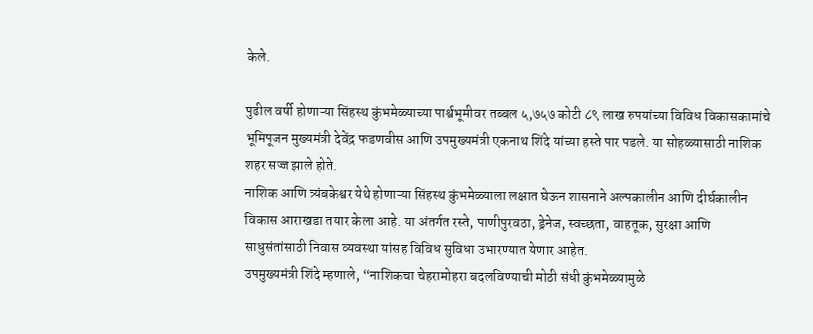केले.

पुढील वर्षी होणाऱ्या सिंहस्थ कुंभमेळ्याच्या पार्श्वभूमीवर तब्बल ५,७५७ कोटी ८९ लाख रुपयांच्या विविध विकासकामांचे भूमिपूजन मुख्यमंत्री देवेंद्र फडणवीस आणि उपमुख्यमंत्री एकनाथ शिंदे यांच्या हस्ते पार पडले. या सोहळ्यासाठी नाशिक शहर सज्ज झाले होते.
नाशिक आणि त्र्यंबकेश्वर येथे होणाऱ्या सिंहस्थ कुंभमेळ्याला लक्षात घेऊन शासनाने अल्पकालीन आणि दीर्घकालीन विकास आराखडा तयार केला आहे. या अंतर्गत रस्ते, पाणीपुरवठा, ड्रेनेज, स्वच्छता, वाहतूक, सुरक्षा आणि साधुसंतांसाठी निवास व्यवस्था यांसह विविध सुविधा उभारण्यात येणार आहेत.
उपमुख्यमंत्री शिंदे म्हणाले, “नाशिकचा चेहरामोहरा बदलविण्याची मोठी संधी कुंभमेळ्यामुळे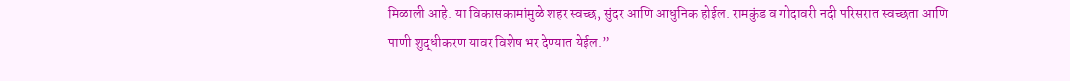मिळाली आहे. या विकासकामांमुळे शहर स्वच्छ, सुंदर आणि आधुनिक होईल. रामकुंड व गोदावरी नदी परिसरात स्वच्छता आणि पाणी शुद्धीकरण यावर विशेष भर देण्यात येईल.”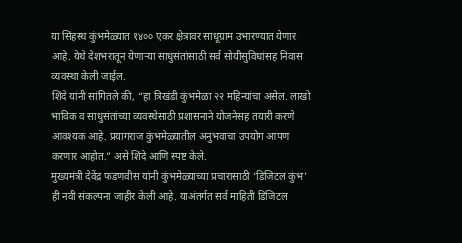या सिंहस्थ कुंभमेळ्यात १४०० एकर क्षेत्रावर साधूग्राम उभारण्यात येणार आहे. येथे देशभरातून येणाऱ्या साधुसंतांसाठी सर्व सोयीसुविधांसह निवास व्यवस्था केली जाईल.
शिंदे यांनी सांगितले की, “हा त्रिखंडी कुंभमेळा २२ महिन्यांचा असेल. लाखो भाविक व साधुसंतांच्या व्यवस्थेसाठी प्रशासनाने योजनेसह तयारी करणे आवश्यक आहे. प्रयागराज कुंभमेळ्यातील अनुभवाचा उपयोग आपण करणार आहोत.” असे शिंदे आणि स्पष्ट केले.
मुख्यमंत्री देवेंद्र फडणवीस यांनी कुंभमेळ्याच्या प्रचारासाठी ‘डिजिटल कुंभ’ ही नवी संकल्पना जाहीर केली आहे. याअंतर्गत सर्व माहिती डिजिटल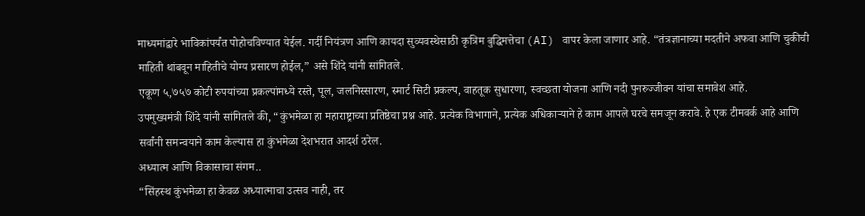माध्यमांद्वारे भाविकांपर्यंत पोहोचविण्यात येईल. गर्दी नियंत्रण आणि कायदा सुव्यवस्थेसाठी कृत्रिम बुद्धिमत्तेचा (AI) वापर केला जाणार आहे. “तंत्रज्ञानाच्या मदतीने अफवा आणि चुकीची माहिती थांबवून माहितीचे योग्य प्रसारण होईल,” असे शिंदे यांनी सांगितले.
एकूण ५,७५७ कोटी रुपयांच्या प्रकल्पांमध्ये रस्ते, पूल, जलनिस्सारण, स्मार्ट सिटी प्रकल्प, वाहतूक सुधारणा, स्वच्छता योजना आणि नदी पुनरुज्जीवन यांचा समावेश आहे.
उपमुख्यमंत्री शिंदे यांनी सांगितले की, “कुंभमेळा हा महाराष्ट्राच्या प्रतिष्ठेचा प्रश्न आहे. प्रत्येक विभागाने, प्रत्येक अधिकाऱ्याने हे काम आपले घरचे समजून करावे. हे एक टीमवर्क आहे आणि सर्वांनी समन्वयाने काम केल्यास हा कुंभमेळा देशभरात आदर्श ठरेल.
अध्यात्म आणि विकासाचा संगम..
“सिंहस्थ कुंभमेळा हा केवळ अध्यात्माचा उत्सव नाही, तर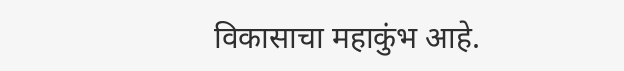विकासाचा महाकुंभ आहे.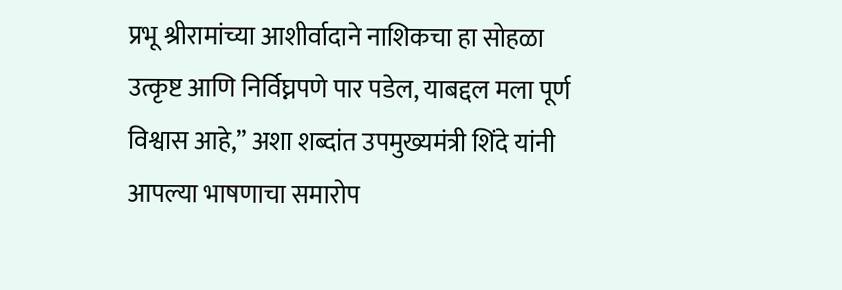प्रभू श्रीरामांच्या आशीर्वादाने नाशिकचा हा सोहळा उत्कृष्ट आणि निर्विघ्नपणे पार पडेल, याबद्दल मला पूर्ण विश्वास आहे,” अशा शब्दांत उपमुख्यमंत्री शिंदे यांनी आपल्या भाषणाचा समारोप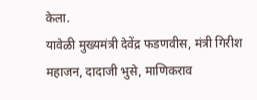केला.
यावेळी मुख्यमंत्री देवेंद्र फडणवीस, मंत्री गिरीश महाजन, दादाजी भुसे, माणिकराव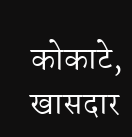कोकाटे, खासदार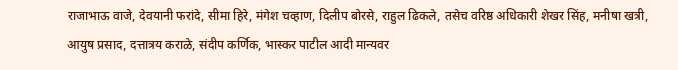राजाभाऊ वाजे, देवयानी फरांदे, सीमा हिरे, मंगेश चव्हाण, दिलीप बोरसे, राहुल ढिकले, तसेच वरिष्ठ अधिकारी शेखर सिंह, मनीषा खत्री, आयुष प्रसाद, दत्तात्रय कराळे, संदीप कर्णिक, भास्कर पाटील आदी मान्यवर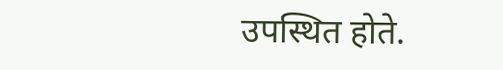उपस्थित होते.